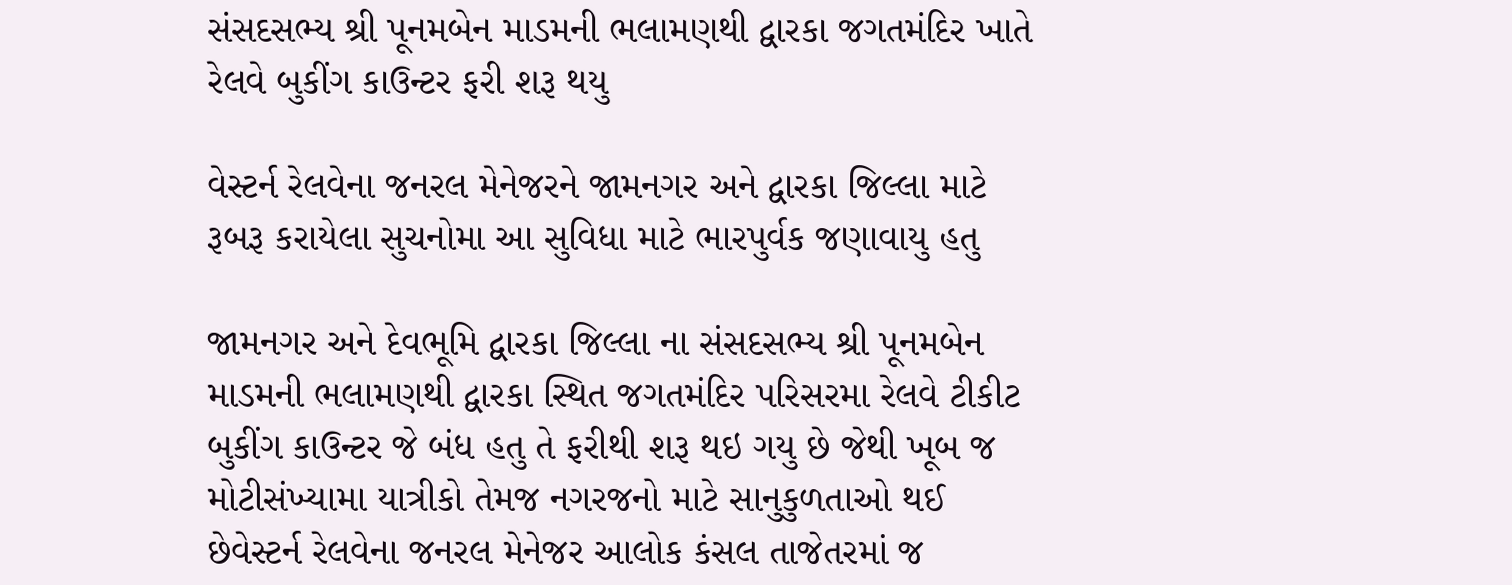સંસદસભ્ય શ્રી પૂનમબેન માડમની ભલામણથી દ્વારકા જગતમંદિર ખાતે રેલવે બુકીંગ કાઉન્ટર ફરી શરૂ થયુ

વેસ્ટર્ન રેલવેના જનરલ મેનેજરને જામનગર અને દ્વારકા જિલ્લા માટે રૂબરૂ કરાયેલા સુચનોમા આ સુવિધા માટે ભારપુર્વક જણાવાયુ હતુ

જામનગર અને દેવભૂમિ દ્વારકા જિલ્લા ના સંસદસભ્ય શ્રી પૂનમબેન માડમની ભલામણથી દ્વારકા સ્થિત જગતમંદિર પરિસરમા રેલવે ટીકીટ બુકીંગ કાઉન્ટર જે બંધ હતુ તે ફરીથી શરૂ થઇ ગયુ છે જેથી ખૂબ જ મોટીસંખ્યામા યાત્રીકો તેમજ નગરજનો માટે સાનુકુળતાઓ થઈ છેવેસ્ટર્ન રેલવેના જનરલ મેનેજર આલોક કંસલ તાજેતરમાં જ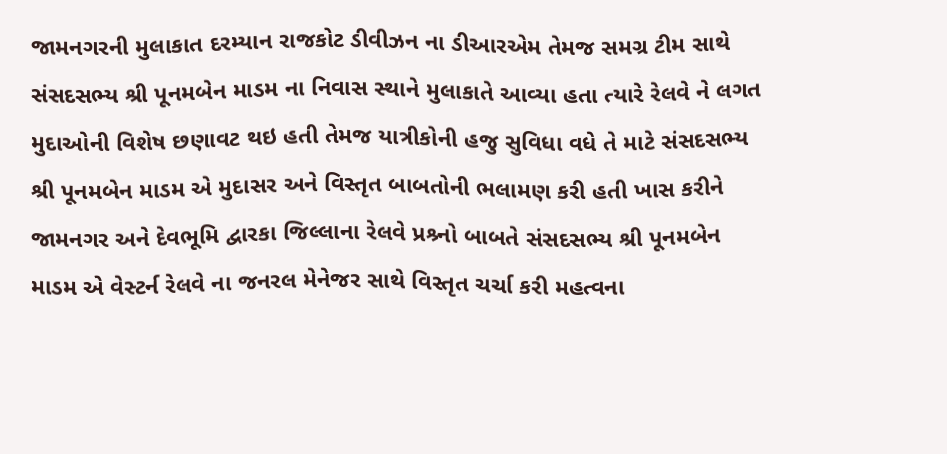જામનગરની મુલાકાત દરમ્યાન રાજકોટ ડીવીઝન ના ડીઆરએમ તેમજ સમગ્ર ટીમ સાથે સંસદસભ્ય શ્રી પૂનમબેન માડમ ના નિવાસ સ્થાને મુલાકાતે આવ્યા હતા ત્યારે રેલવે ને લગત મુદાઓની વિશેષ છણાવટ થઇ હતી તેમજ યાત્રીકોની હજુ સુવિધા વધે તે માટે સંસદસભ્ય શ્રી પૂનમબેન માડમ એ મુદાસર અને વિસ્તૃત બાબતોની ભલામણ કરી હતી ખાસ કરીને જામનગર અને દેવભૂમિ દ્વારકા જિલ્લાના રેલવે પ્રશ્ર્નો બાબતે સંસદસભ્ય શ્રી પૂનમબેન માડમ એ વેસ્ટર્ન રેલવે ના જનરલ મેનેજર સાથે વિસ્તૃત ચર્ચા કરી મહત્વના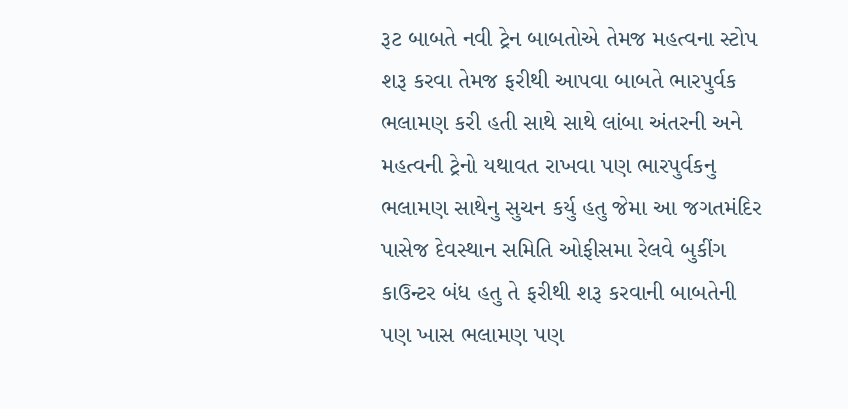રૂટ બાબતે નવી ટ્રેન બાબતોએ તેમજ મહત્વના સ્ટોપ શરૂ કરવા તેમજ ફરીથી આપવા બાબતે ભારપુર્વક ભલામણ કરી હતી સાથે સાથે લાંબા અંતરની અને મહત્વની ટ્રેનો યથાવત રાખવા પણ ભારપુર્વકનુ ભલામણ સાથેનુ સુચન કર્યુ હતુ જેમા આ જગતમંદિર પાસેજ દેવસ્થાન સમિતિ ઓફીસમા રેલવે બુકીંગ કાઉન્ટર બંધ હતુ તે ફરીથી શરૂ કરવાની બાબતેની પણ ખાસ ભલામણ પણ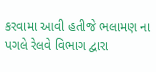કરવામા આવી હતીજે ભલામણ ના પગલે રેલવે વિભાગ દ્વારા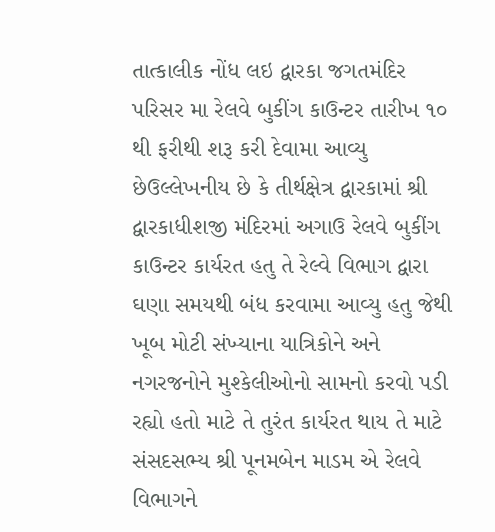તાત્કાલીક નોંધ લઇ દ્વારકા જગતમંદિર પરિસર મા રેલવે બુકીંગ કાઉન્ટર તારીખ ૧૦ થી ફરીથી શરૂ કરી દેવામા આવ્યુ છેઉલ્લેખનીય છે કે તીર્થક્ષેત્ર દ્વારકામાં શ્રી દ્વારકાધીશજી મંદિરમાં અગાઉ રેલવે બુકીંગ કાઉન્ટર કાર્યરત હતુ તે રેલ્વે વિભાગ દ્વારા ઘણા સમયથી બંધ કરવામા આવ્યુ હતુ જેથી ખૂબ મોટી સંખ્યાના યાત્રિકોને અને નગરજનોને મુશ્કેલીઓનો સામનો કરવો પડી રહ્યો હતો માટે તે તુરંત કાર્યરત થાય તે માટે સંસદસભ્ય શ્રી પૂનમબેન માડમ એ રેલવે વિભાગને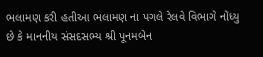ભલામણ કરી હતીઆ ભલામણ ના પગલે રેલવે વિભાગે નોંધ્યુ છે કે માનનીય સંસદસભ્ય શ્રી પૂનમબેન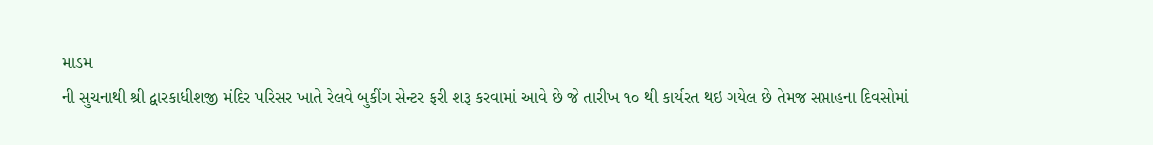માડમ
ની સુચનાથી શ્રી દ્વારકાધીશજી મંદિર પરિસર ખાતે રેલવે બુકીંગ સેન્ટર ફરી શરૂ કરવામાં આવે છે જે તારીખ ૧૦ થી કાર્યરત થઇ ગયેલ છે તેમજ સપ્તાહના દિવસોમાં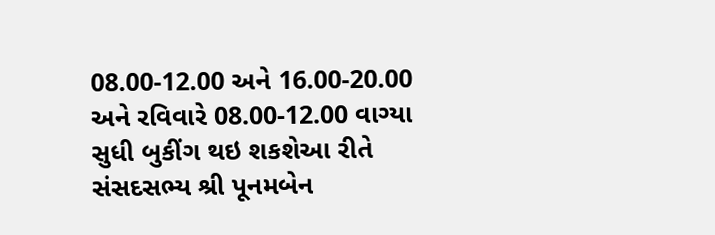08.00-12.00 અને 16.00-20.00 અને રવિવારે 08.00-12.00 વાગ્યા સુધી બુકીંગ થઇ શકશેઆ રીતે સંસદસભ્ય શ્રી પૂનમબેન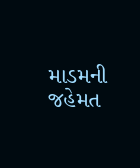માડમની જહેમત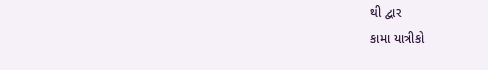થી દ્વાર
કામા યાત્રીકો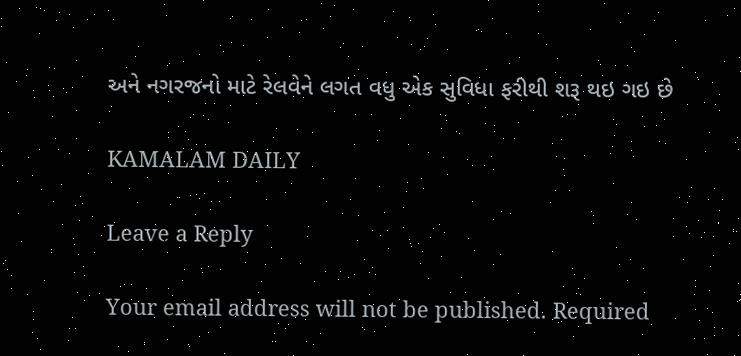અને નગરજનો માટે રેલવેને લગત વધુ એક સુવિધા ફરીથી શરૂ થઇ ગઇ છે

KAMALAM DAILY

Leave a Reply

Your email address will not be published. Required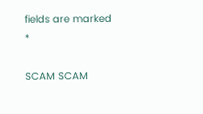fields are marked *

SCAM SCAM